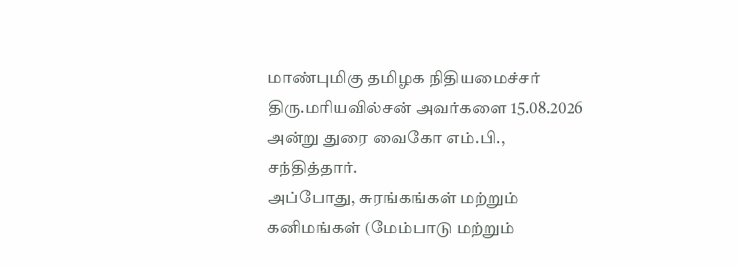மாண்புமிகு தமிழக நிதியமைச்சர் திரு.மரியவில்சன் அவர்களை 15.08.2026 அன்று துரை வைகோ எம்.பி., சந்தித்தார்.
அப்போது, சுரங்கங்கள் மற்றும் கனிமங்கள் (மேம்பாடு மற்றும்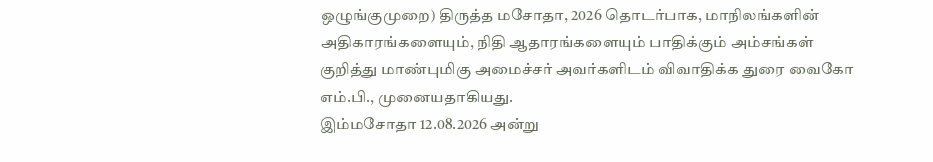ஒழுங்குமுறை) திருத்த மசோதா, 2026 தொடர்பாக, மாநிலங்களின் அதிகாரங்களையும், நிதி ஆதாரங்களையும் பாதிக்கும் அம்சங்கள் குறித்து மாண்புமிகு அமைச்சர் அவர்களிடம் விவாதிக்க துரை வைகோ எம்.பி., முனையதாகியது.
இம்மசோதா 12.08.2026 அன்று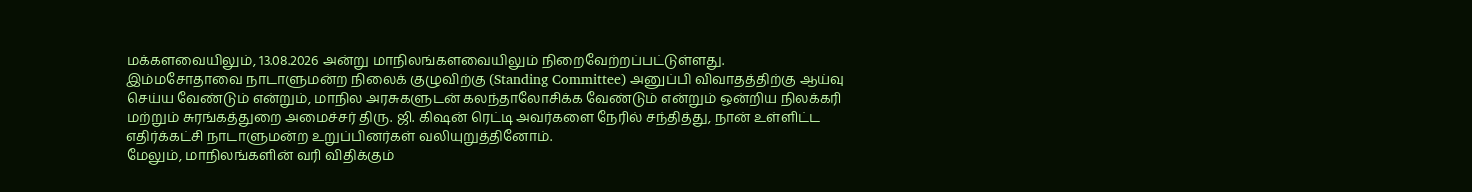மக்களவையிலும், 13.08.2026 அன்று மாநிலங்களவையிலும் நிறைவேற்றப்பட்டுள்ளது.
இம்மசோதாவை நாடாளுமன்ற நிலைக் குழுவிற்கு (Standing Committee) அனுப்பி விவாதத்திற்கு ஆய்வு செய்ய வேண்டும் என்றும், மாநில அரசுகளுடன் கலந்தாலோசிக்க வேண்டும் என்றும் ஒன்றிய நிலக்கரி மற்றும் சுரங்கத்துறை அமைச்சர் திரு. ஜி. கிஷன் ரெட்டி அவர்களை நேரில் சந்தித்து, நான் உள்ளிட்ட எதிர்க்கட்சி நாடாளுமன்ற உறுப்பினர்கள் வலியுறுத்தினோம்.
மேலும், மாநிலங்களின் வரி விதிக்கும்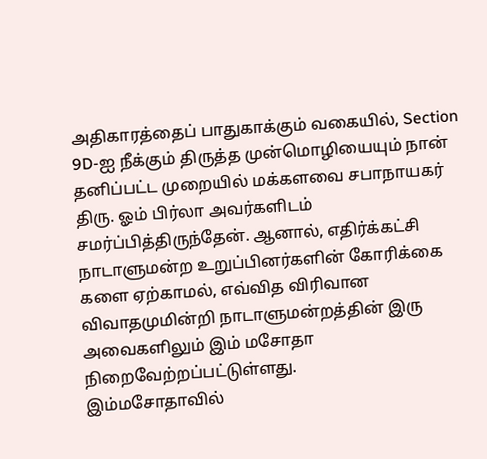அதிகாரத்தைப் பாதுகாக்கும் வகையில், Section 9D-ஐ நீக்கும் திருத்த முன்மொழியையும் நான் தனிப்பட்ட முறையில் மக்களவை சபாநாயகர் திரு. ஓம் பிர்லா அவர்களிடம் சமர்ப்பித்திருந்தேன். ஆனால், எதிர்க்கட்சி நாடாளுமன்ற உறுப்பினர்களின் கோரிக்கை களை ஏற்காமல், எவ்வித விரிவான விவாதமுமின்றி நாடாளுமன்றத்தின் இரு அவைகளிலும் இம் மசோதா நிறைவேற்றப்பட்டுள்ளது.
இம்மசோதாவில்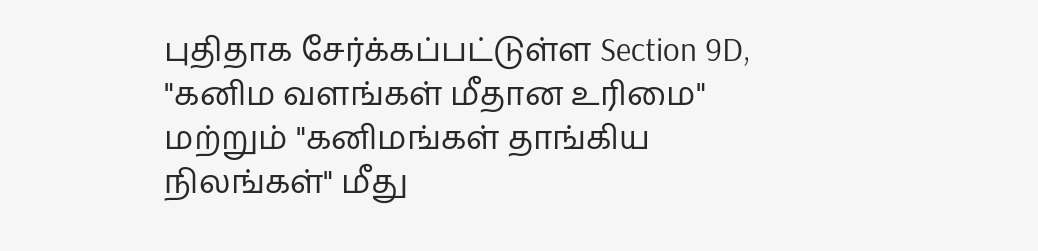புதிதாக சேர்க்கப்பட்டுள்ள Section 9D, "கனிம வளங்கள் மீதான உரிமை" மற்றும் "கனிமங்கள் தாங்கிய நிலங்கள்" மீது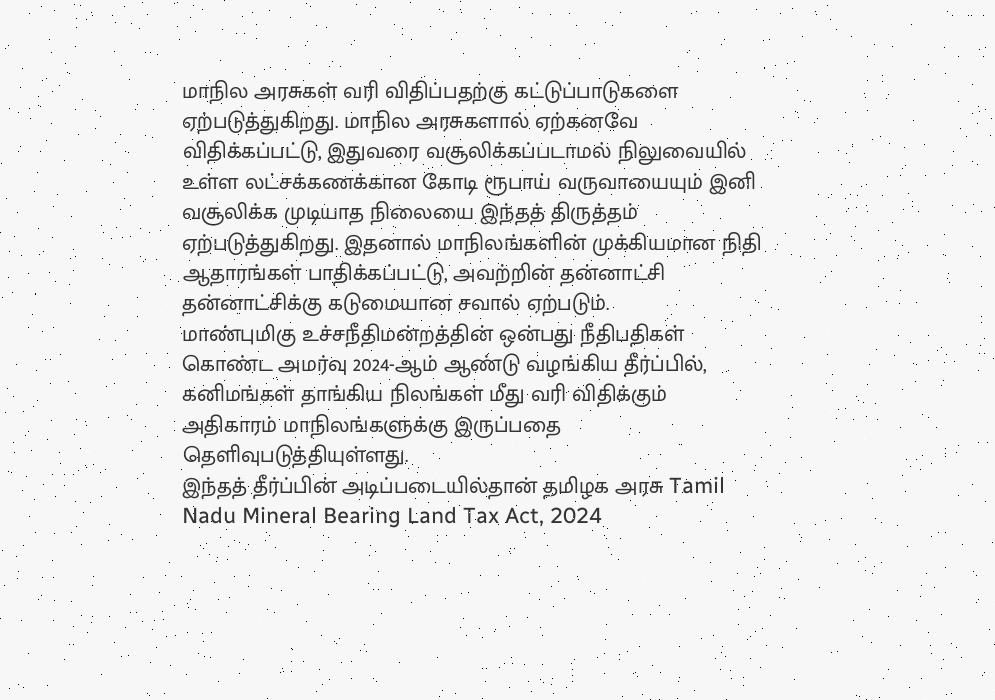மாநில அரசுகள் வரி விதிப்பதற்கு கட்டுப்பாடுகளை ஏற்படுத்துகிறது. மாநில அரசுகளால் ஏற்கனவே விதிக்கப்பட்டு, இதுவரை வசூலிக்கப்படாமல் நிலுவையில் உள்ள லட்சக்கணக்கான கோடி ரூபாய் வருவாயையும் இனி வசூலிக்க முடியாத நிலையை இந்தத் திருத்தம் ஏற்படுத்துகிறது. இதனால் மாநிலங்களின் முக்கியமான நிதி ஆதாரங்கள் பாதிக்கப்பட்டு, அவற்றின் தன்னாட்சி தன்னாட்சிக்கு கடுமையான சவால் ஏற்படும்.
மாண்புமிகு உச்சநீதிமன்றத்தின் ஒன்பது நீதிபதிகள் கொண்ட அமர்வு 2024-ஆம் ஆண்டு வழங்கிய தீர்ப்பில், கனிமங்கள் தாங்கிய நிலங்கள் மீது வரி விதிக்கும் அதிகாரம் மாநிலங்களுக்கு இருப்பதை தெளிவுபடுத்தியுள்ளது.
இந்தத் தீர்ப்பின் அடிப்படையில்தான் தமிழக அரசு Tamil Nadu Mineral Bearing Land Tax Act, 2024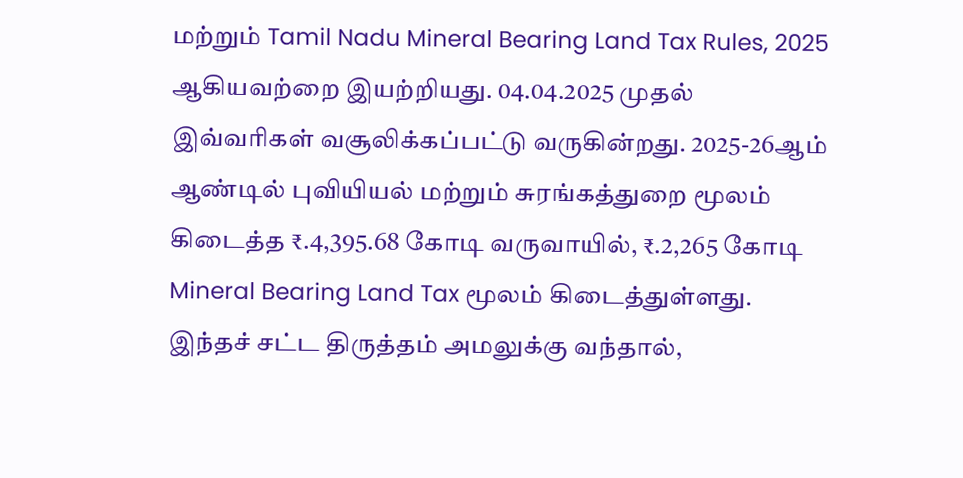மற்றும் Tamil Nadu Mineral Bearing Land Tax Rules, 2025 ஆகியவற்றை இயற்றியது. 04.04.2025 முதல் இவ்வரிகள் வசூலிக்கப்பட்டு வருகின்றது. 2025-26ஆம் ஆண்டில் புவியியல் மற்றும் சுரங்கத்துறை மூலம் கிடைத்த ₹.4,395.68 கோடி வருவாயில், ₹.2,265 கோடி Mineral Bearing Land Tax மூலம் கிடைத்துள்ளது. இந்தச் சட்ட திருத்தம் அமலுக்கு வந்தால்,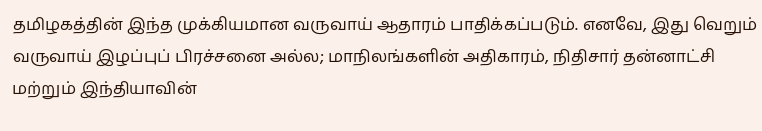தமிழகத்தின் இந்த முக்கியமான வருவாய் ஆதாரம் பாதிக்கப்படும். எனவே, இது வெறும் வருவாய் இழப்புப் பிரச்சனை அல்ல; மாநிலங்களின் அதிகாரம், நிதிசார் தன்னாட்சி மற்றும் இந்தியாவின்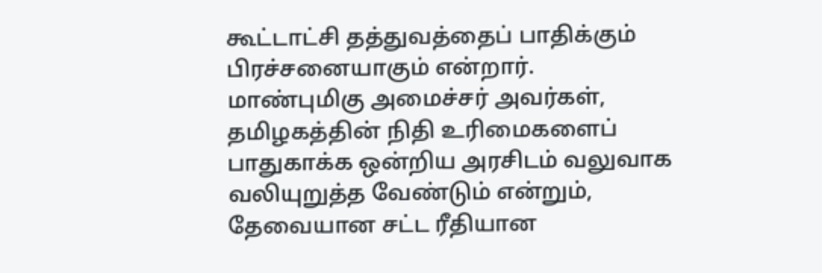கூட்டாட்சி தத்துவத்தைப் பாதிக்கும் பிரச்சனையாகும் என்றார்.
மாண்புமிகு அமைச்சர் அவர்கள், தமிழகத்தின் நிதி உரிமைகளைப் பாதுகாக்க ஒன்றிய அரசிடம் வலுவாக வலியுறுத்த வேண்டும் என்றும், தேவையான சட்ட ரீதியான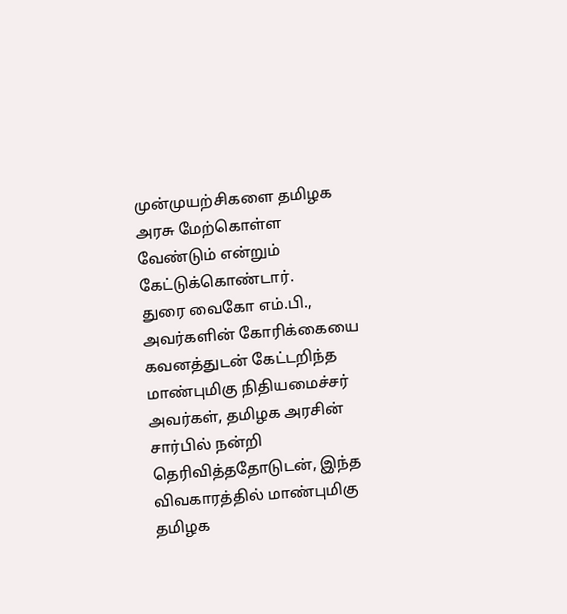முன்முயற்சிகளை தமிழக அரசு மேற்கொள்ள வேண்டும் என்றும் கேட்டுக்கொண்டார்.
துரை வைகோ எம்.பி., அவர்களின் கோரிக்கையை கவனத்துடன் கேட்டறிந்த மாண்புமிகு நிதியமைச்சர் அவர்கள், தமிழக அரசின் சார்பில் நன்றி தெரிவித்ததோடுடன், இந்த விவகாரத்தில் மாண்புமிகு தமிழக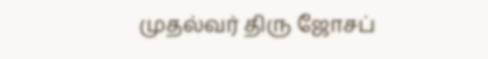முதல்வர் திரு ஜோசப்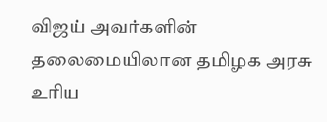விஜய் அவர்களின் தலைமையிலான தமிழக அரசு உரிய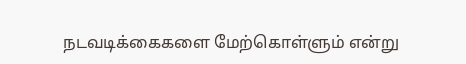நடவடிக்கைகளை மேற்கொள்ளும் என்று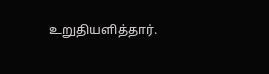உறுதியளித்தார்.